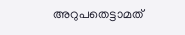അറുപതെട്ടാമത്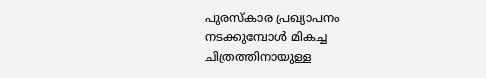പുരസ്‌കാര പ്രഖ്യാപനം നടക്കുമ്പോള്‍ മികച്ച ചിത്രത്തിനായുള്ള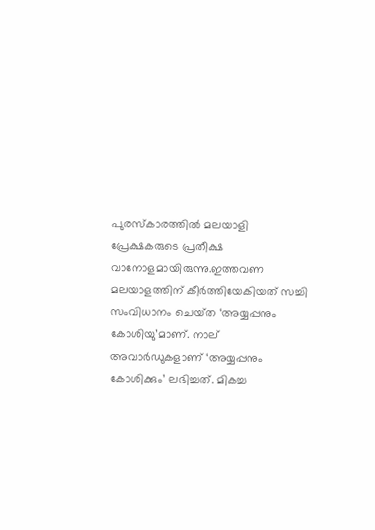പുരസ്‌കാരത്തില്‍ മലയാളി പ്രേക്ഷകരുടെ പ്രതീക്ഷ വാനോളമായിരുന്നു.ഇത്തവണ മലയാളത്തിന് കീര്‍ത്തിയേകിയത് സച്ചി സംവിധാനം ചെയ്‍ത ‘അയ്യപ്പനും കോശിയു’മാണ്. നാല് അവാര്‍ഡുകളാണ് ‘അയ്യപ്പനും കോശിക്കും’ ലഭിച്ചത്. മികച്ച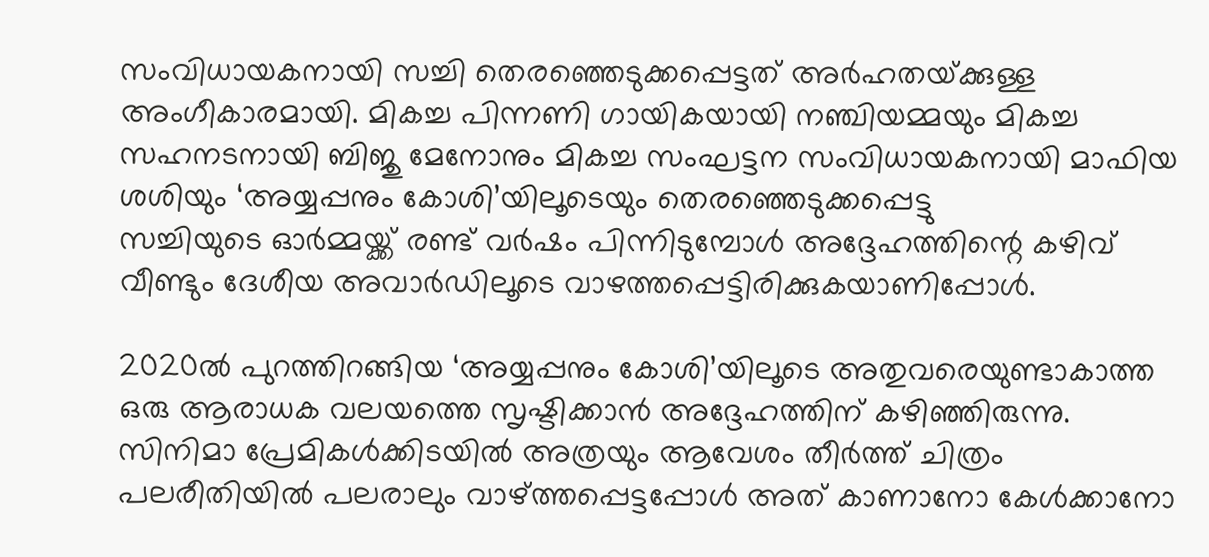സംവിധായകനായി സച്ചി തെരഞ്ഞെടുക്കപ്പെട്ടത് അര്‍ഹതയ്‍ക്കുള്ള അംഗീകാരമായി. മികച്ച പിന്നണി ഗായികയായി നഞ്ചിയമ്മയും മികച്ച സഹനടനായി ബിജു മേനോനും മികച്ച സംഘട്ടന സംവിധായകനായി മാഫിയ ശശിയും ‘അയ്യപ്പനും കോശി’യിലൂടെയും തെരഞ്ഞെടുക്കപ്പെട്ടു
സച്ചിയുടെ ഓര്‍മ്മയ്ക്ക് രണ്ട് വര്‍ഷം പിന്നിടുമ്പോള്‍ അദ്ദേഹത്തിന്റെ കഴിവ് വീണ്ടും ദേശീയ അവാര്‍ഡിലൂടെ വാഴത്തപ്പെട്ടിരിക്കുകയാണിപ്പോൾ.

2020ല്‍ പുറത്തിറങ്ങിയ ‘അയ്യപ്പനും കോശി’യിലൂടെ അതുവരെയുണ്ടാകാത്ത ഒരു ആരാധക വലയത്തെ സൃഷ്ടിക്കാന്‍ അദ്ദേഹത്തിന് കഴിഞ്ഞിരുന്നു. സിനിമാ പ്രേമികള്‍ക്കിടയില്‍ അത്രയും ആവേശം തീര്‍ത്ത് ചിത്രം പലരീതിയില്‍ പലരാലും വാഴ്ത്തപ്പെട്ടപ്പോള്‍ അത് കാണാനോ കേള്‍ക്കാനോ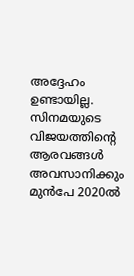അദ്ദേഹം ഉണ്ടായില്ല. സിനമയുടെ വിജയത്തിന്റെ ആരവങ്ങള്‍ അവസാനിക്കും മുന്‍പേ 2020ല്‍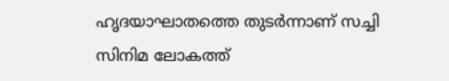ഹൃദയാഘാതത്തെ തുടര്‍ന്നാണ് സച്ചി സിനിമ ലോകത്ത്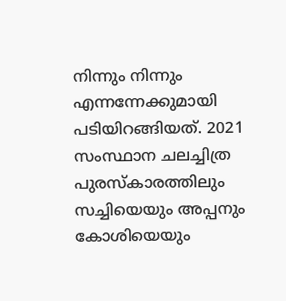നിന്നും നിന്നും എന്നന്നേക്കുമായി പടിയിറങ്ങിയത്. 2021 സംസ്ഥാന ചലച്ചിത്ര പുരസ്‌കാരത്തിലും സച്ചിയെയും അപ്പനും കോശിയെയും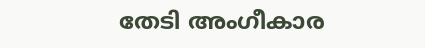തേടി അംഗീകാര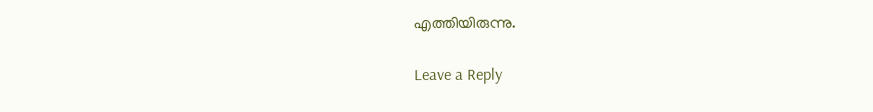എത്തിയിരുന്നു.

Leave a Reply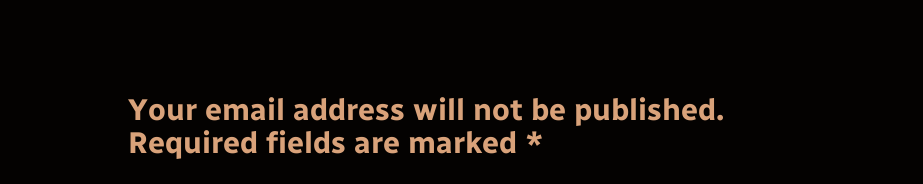Your email address will not be published. Required fields are marked *